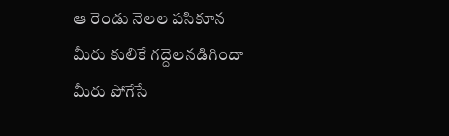ఆ రెండు నెలల పసికూన
మీరు కులికే గద్దెలనడిగిందా
మీరు పోగేసే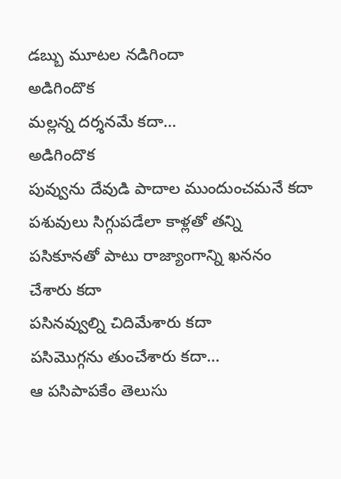డబ్బు మూటల నడిగిందా
అడిగిందొక
మల్లన్న దర్శనమే కదా…
అడిగిందొక
పువ్వును దేవుడి పాదాల ముందుంచమనే కదా
పశువులు సిగ్గుపడేలా కాళ్లతో తన్ని
పసికూనతో పాటు రాజ్యాంగాన్ని ఖననం
చేశారు కదా
పసినవ్వుల్ని చిదిమేశారు కదా
పసిమొగ్గను తుంచేశారు కదా…
ఆ పసిపాపకేం తెలుసు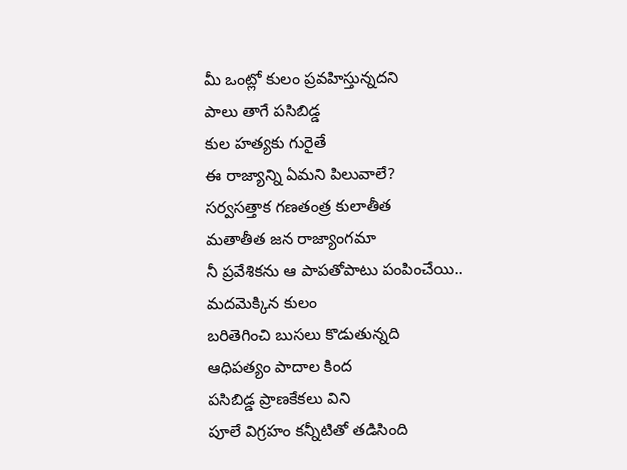మీ ఒంట్లో కులం ప్రవహిస్తున్నదని
పాలు తాగే పసిబిడ్డ
కుల హత్యకు గురైతే
ఈ రాజ్యాన్ని ఏమని పిలువాలే?
సర్వసత్తాక గణతంత్ర కులాతీత
మతాతీత జన రాజ్యాంగమా
నీ ప్రవేశికను ఆ పాపతోపాటు పంపించేయి..
మదమెక్కిన కులం
బరితెగించి బుసలు కొడుతున్నది
ఆధిపత్యం పాదాల కింద
పసిబిడ్డ ప్రాణకేకలు విని
పూలే విగ్రహం కన్నీటితో తడిసింది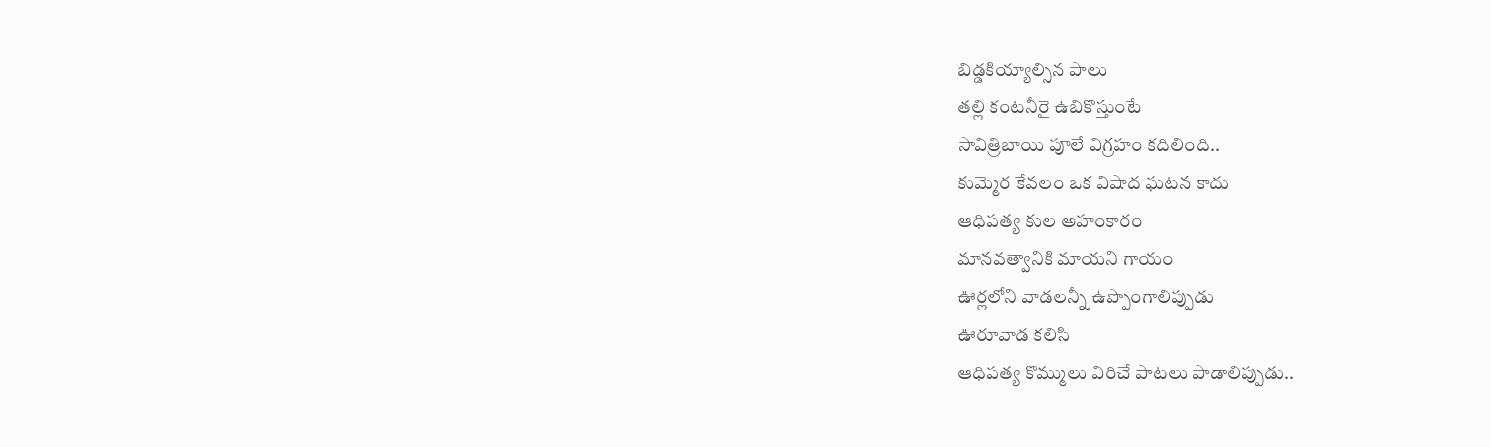బిడ్డకియ్యాల్సిన పాలు
తల్లి కంటనీరై ఉబికొస్తుంటే
సావిత్రిబాయి పూలే విగ్రహం కదిలింది..
కుమ్మెర కేవలం ఒక విషాద ఘటన కాదు
ఆధిపత్య కుల అహంకారం
మానవత్వానికి మాయని గాయం
ఊర్లలోని వాడలన్నీ ఉప్పొంగాలిప్పుడు
ఊరూవాడ కలిసి
ఆధిపత్య కొమ్ములు విరిచే పాటలు పాడాలిప్పుడు..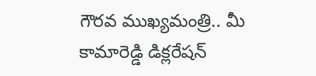గౌరవ ముఖ్యమంత్రి.. మీ కామారెడ్డి డిక్లరేషన్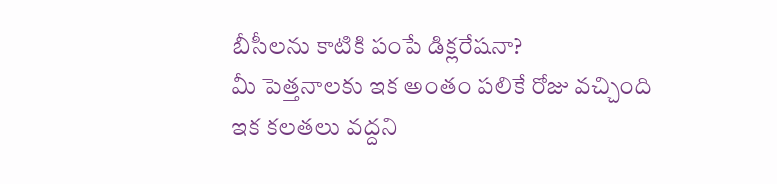బీసీలను కాటికి పంపే డిక్లరేషనా?
మీ పెత్తనాలకు ఇక అంతం పలికే రోజు వచ్చింది
ఇక కలతలు వద్దని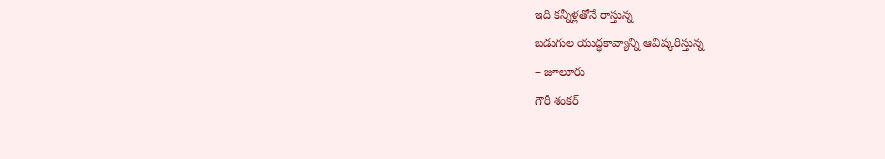ఇది కన్నీళ్లతోనే రాస్తున్న
బడుగుల యుద్ధకావ్యాన్ని ఆవిష్కరిస్తున్న
– జూలూరు
గౌరీ శంకర్